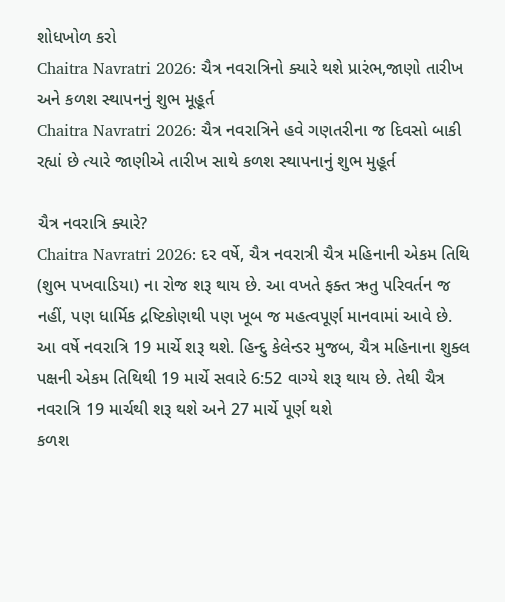શોધખોળ કરો
Chaitra Navratri 2026: ચૈત્ર નવરાત્રિનો ક્યારે થશે પ્રારંભ,જાણો તારીખ અને કળશ સ્થાપનનું શુભ મૂહૂર્ત
Chaitra Navratri 2026: ચૈત્ર નવરાત્રિને હવે ગણતરીના જ દિવસો બાકી રહ્યાં છે ત્યારે જાણીએ તારીખ સાથે કળશ સ્થાપનાનું શુભ મુહૂર્ત

ચૈત્ર નવરાત્રિ ક્યારે?
Chaitra Navratri 2026: દર વર્ષે, ચૈત્ર નવરાત્રી ચૈત્ર મહિનાની એકમ તિથિ (શુભ પખવાડિયા) ના રોજ શરૂ થાય છે. આ વખતે ફક્ત ઋતુ પરિવર્તન જ નહીં, પણ ધાર્મિક દ્રષ્ટિકોણથી પણ ખૂબ જ મહત્વપૂર્ણ માનવામાં આવે છે. આ વર્ષે નવરાત્રિ 19 માર્ચે શરૂ થશે. હિન્દુ કેલેન્ડર મુજબ, ચૈત્ર મહિનાના શુક્લ પક્ષની એકમ તિથિથી 19 માર્ચે સવારે 6:52 વાગ્યે શરૂ થાય છે. તેથી ચૈત્ર નવરાત્રિ 19 માર્ચથી શરૂ થશે અને 27 માર્ચે પૂર્ણ થશે
કળશ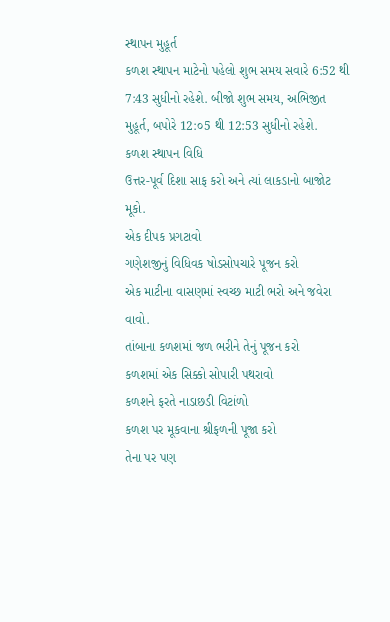સ્થાપન મુહૂર્ત
કળશ સ્થાપન માટેનો પહેલો શુભ સમય સવારે 6:52 થી 7:43 સુધીનો રહેશે. બીજો શુભ સમય, અભિજીત મુહૂર્ત, બપોરે 12:૦5 થી 12:53 સુધીનો રહેશે.
કળશ સ્થાપન વિધિ
ઉત્તર-પૂર્વ દિશા સાફ કરો અને ત્યાં લાકડાનો બાજોટ મૂકો.
એક દીપક પ્રગટાવો
ગણેશજીનું વિધિવક ષોડસોપચારે પૂજન કરો
એક માટીના વાસણમાં સ્વચ્છ માટી ભરો અને જવેરા વાવો.
તાંબાના કળશમાં જળ ભરીને તેનું પૂજન કરો
કળશમાં એક સિક્કો સોપારી પથરાવો
કળશને ફરતે નાડાછડી વિટાંળો
કળશ પર મૂકવાના શ્રીફળની પૂજા કરો
તેના પર પણ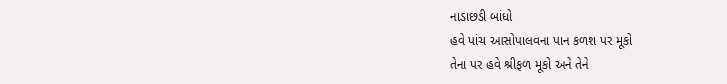નાડાછડી બાંધો
હવે પાંચ આસોપાલવના પાન કળશ પર મૂકો
તેના પર હવે શ્રીફળ મૂકો અને તેને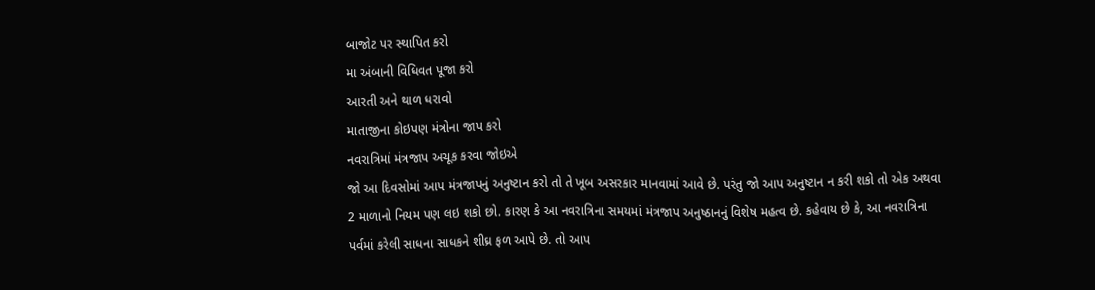બાજોટ પર સ્થાપિત કરો
મા અંબાની વિધિવત પૂજા કરો
આરતી અને થાળ ધરાવો
માતાજીના કોઇપણ મંત્રોના જાપ કરો
નવરાત્રિમાં મંત્રજાપ અચૂક કરવા જોઇએ
જો આ દિવસોમાં આપ મંત્રજાપનું અનુષ્ટાન કરો તો તે ખૂબ અસરકાર માનવામાં આવે છે. પરંતુ જો આપ અનુષ્ટાન ન કરી શકો તો એક અથવા 2 માળાનો નિયમ પણ લઇ શકો છો. કારણ કે આ નવરાત્રિના સમયમાં મંત્રજાપ અનુષ્ઠાનનું વિશેષ મહત્વ છે. કહેવાય છે કે, આ નવરાત્રિના પર્વમાં કરેલી સાધના સાધકને શીઘ્ર ફળ આપે છે. તો આપ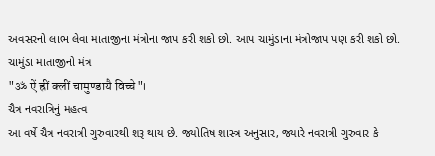અવસરનો લાભ લેવા માતાજીના મંત્રોના જાપ કરી શકો છો. આપ ચામુંડાના મંત્રોજાપ પણ કરી શકો છો.
ચામુંડા માતાજીનો મંત્ર
"ॐ ऐं ह्रीं क्लीं चामुण्डायै विच्चे"।
ચૈત્ર નવરાત્રિનું મહત્વ
આ વર્ષે ચૈત્ર નવરાત્રી ગુરુવારથી શરૂ થાય છે. જ્યોતિષ શાસ્ત્ર અનુસાર, જ્યારે નવરાત્રી ગુરુવાર કે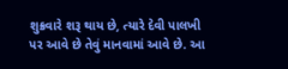શુક્રવારે શરૂ થાય છે, ત્યારે દેવી પાલખી પર આવે છે તેવું માનવામાં આવે છે. આ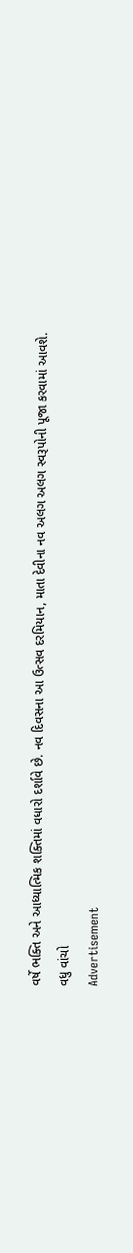વર્ષે ભક્તિ અને આધ્યાત્મિક શક્તિમાં વધારો દર્શાવે છે. નવ દિવસના આ ઉત્સવ દરમિયાન, માતા દેવીના નવ અલગ અલગ સ્વરૂપોની પૂજા કરવામાં આવશે.
વધુ વાંચો
Advertisement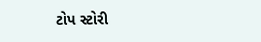ટોપ સ્ટોરી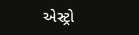એસ્ટ્રો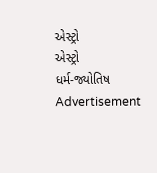એસ્ટ્રો
એસ્ટ્રો
ધર્મ-જ્યોતિષ
Advertisement